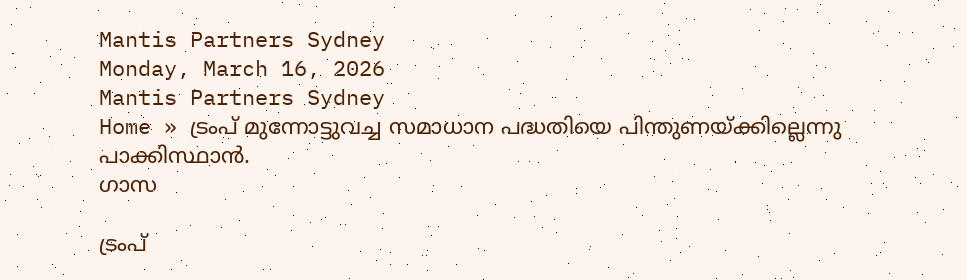Mantis Partners Sydney
Monday, March 16, 2026
Mantis Partners Sydney
Home » ട്രംപ് മുന്നോട്ടുവച്ച സമാധാന പദ്ധതിയെ പിന്തുണയ്ക്കില്ലെന്നു പാക്കിസ്ഥാൻ.
ഗാസ

ട്രംപ്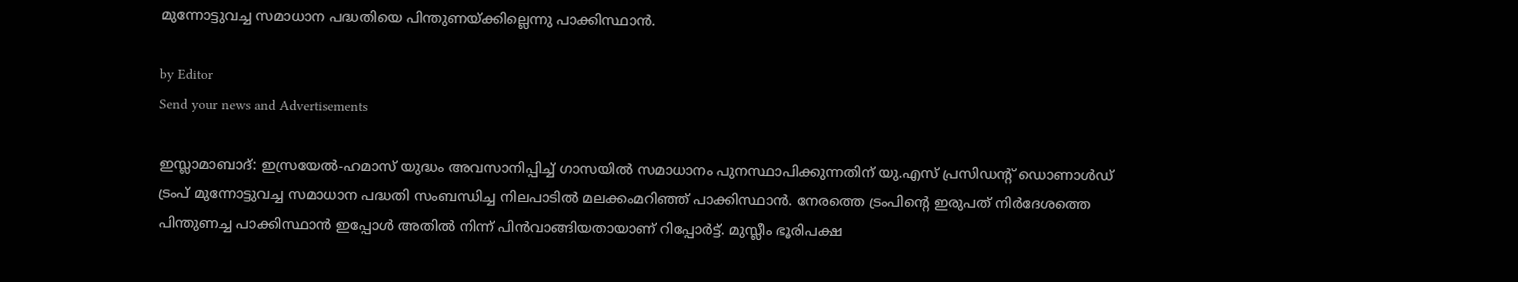മുന്നോട്ടുവച്ച സമാധാന പദ്ധതിയെ പിന്തുണയ്ക്കില്ലെന്നു പാക്കിസ്ഥാൻ.

by Editor
Send your news and Advertisements

ഇസ്ലാമാബാദ്: ഇസ്രയേൽ-ഹമാസ് യുദ്ധം അവസാനിപ്പിച്ച് ഗാസയിൽ സമാധാനം പുനസ്ഥാപിക്കുന്നതിന് യു.എസ് പ്രസിഡൻ്റ് ഡൊണാൾഡ് ട്രംപ് മുന്നോട്ടുവച്ച സമാധാന പദ്ധതി സംബന്ധിച്ച നിലപാടിൽ മലക്കംമറിഞ്ഞ് പാക്കിസ്ഥാൻ. നേരത്തെ ട്രംപിൻ്റെ ഇരുപത് നിർദേശത്തെ പിന്തുണച്ച പാക്കിസ്ഥാൻ ഇപ്പോൾ അതിൽ നിന്ന് പിൻവാങ്ങിയതായാണ് റിപ്പോർട്ട്. മുസ്ലീം ഭൂരിപക്ഷ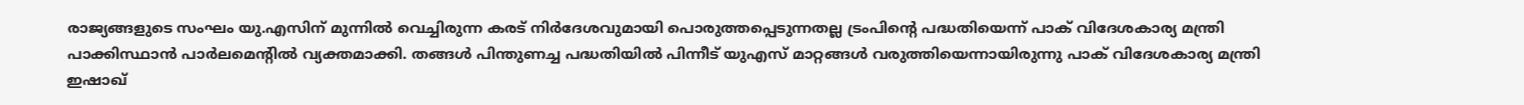രാജ്യങ്ങളുടെ സംഘം യു.എസിന് മുന്നിൽ വെച്ചിരുന്ന കരട് നിർദേശവുമായി പൊരുത്തപ്പെടുന്നതല്ല ട്രംപിൻ്റെ പദ്ധതിയെന്ന് പാക് വിദേശകാര്യ മന്ത്രി പാക്കിസ്ഥാൻ പാർലമെന്റിൽ വ്യക്തമാക്കി. തങ്ങൾ പിന്തുണച്ച പദ്ധതിയിൽ പിന്നീട് യുഎസ് മാറ്റങ്ങൾ വരുത്തിയെന്നായിരുന്നു പാക് വിദേശകാര്യ മന്ത്രി ഇഷാഖ്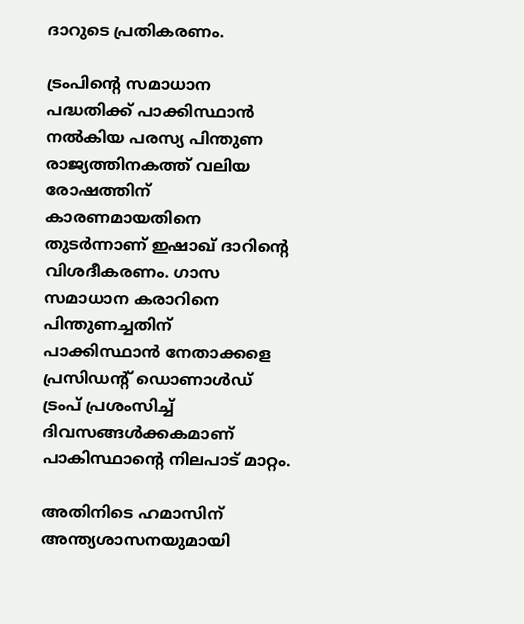ദാറുടെ പ്രതികരണം.

ട്രംപിന്റെ സമാധാന പദ്ധതിക്ക് പാക്കിസ്ഥാൻ നൽകിയ പരസ്യ പിന്തുണ രാജ്യത്തിനകത്ത് വലിയ രോഷത്തിന് കാരണമായതിനെ തുടർന്നാണ് ഇഷാഖ് ദാറിൻ്റെ വിശദീകരണം. ഗാസ സമാധാന കരാറിനെ പിന്തുണച്ചതിന് പാക്കിസ്ഥാൻ നേതാക്കളെ പ്രസിഡൻ്റ് ഡൊണാൾഡ് ട്രംപ് പ്രശംസിച്ച് ദിവസങ്ങൾക്കകമാണ് പാകിസ്ഥാന്റെ നിലപാട് മാറ്റം.

അതിനിടെ ഹമാസിന് അന്ത്യശാസനയുമായി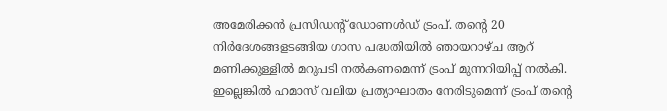അമേരിക്കന്‍ പ്രസിഡന്റ് ഡോണള്‍ഡ് ട്രംപ്. തന്റെ 20 നിര്‍ദേശങ്ങളടങ്ങിയ ഗാസ പദ്ധതിയില്‍ ഞായറാഴ്ച ആറ് മണിക്കുള്ളില്‍ മറുപടി നല്‍കണമെന്ന് ട്രംപ് മുന്നറിയിപ്പ് നല്‍കി. ഇല്ലെങ്കില്‍ ഹമാസ് വലിയ പ്രത്യാഘാതം നേരിടുമെന്ന് ട്രംപ് തന്റെ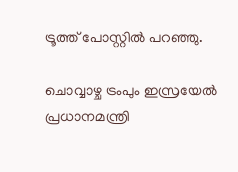ട്രൂത്ത് പോസ്റ്റില്‍ പറഞ്ഞു.

ചൊവ്വാഴ്ച ട്രംപും ഇസ്രയേല്‍ പ്രധാനമന്ത്രി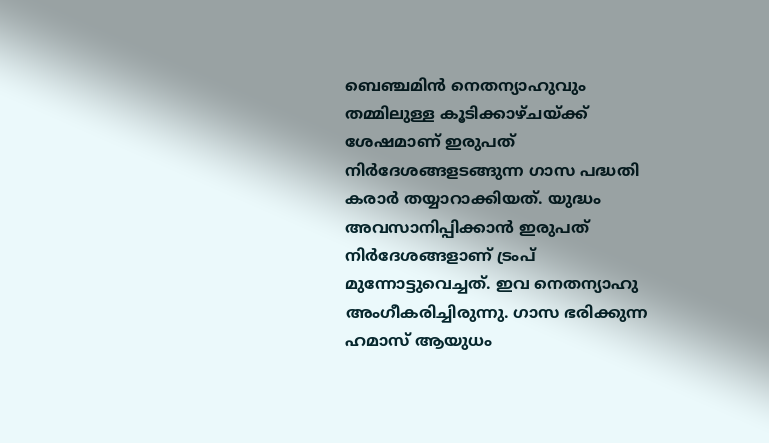ബെഞ്ചമിന്‍ നെതന്യാഹുവും തമ്മിലുള്ള കൂടിക്കാഴ്ചയ്ക്ക് ശേഷമാണ് ഇരുപത് നിര്‍ദേശങ്ങളടങ്ങുന്ന ഗാസ പദ്ധതി കരാര്‍ തയ്യാറാക്കിയത്. യുദ്ധം അവസാനിപ്പിക്കാന്‍ ഇരുപത് നിര്‍ദേശങ്ങളാണ് ട്രംപ് മുന്നോട്ടുവെച്ചത്. ഇവ നെതന്യാഹു അംഗീകരിച്ചിരുന്നു. ഗാസ ഭരിക്കുന്ന ഹമാസ് ആയുധം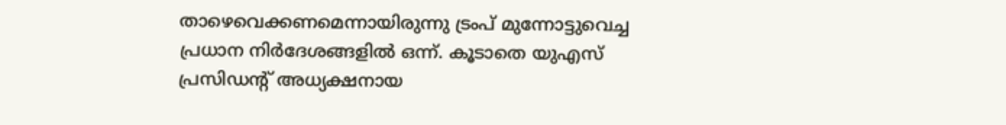താഴെവെക്കണമെന്നായിരുന്നു ട്രംപ് മുന്നോട്ടുവെച്ച പ്രധാന നിർദേശങ്ങളിൽ ഒന്ന്. കൂടാതെ യുഎസ് പ്രസിഡൻ്റ് അധ്യക്ഷനായ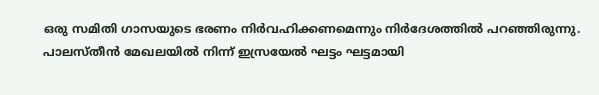ഒരു സമിതി ഗാസയുടെ ഭരണം നിർവഹിക്കണമെന്നും നിർദേശത്തിൽ പറഞ്ഞിരുന്നു. പാലസ്‌തീൻ മേഖലയിൽ നിന്ന് ഇസ്രയേൽ ഘട്ടം ഘട്ടമായി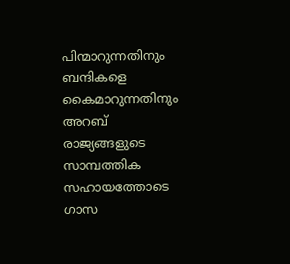പിന്മാറുന്നതിനും ബന്ദികളെ കൈമാറുന്നതിനും അറബ് രാജ്യങ്ങളുടെ സാമ്പത്തിക സഹായത്തോടെ ഗാസ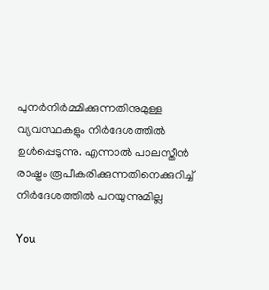പുനർനിർമ്മിക്കുന്നതിനുമുള്ള വ്യവസ്ഥകളും നിർദേശത്തിൽ ഉൾപ്പെടുന്നു. എന്നാൽ പാലസ്തീൻ രാഷ്ട്രം രൂപീകരിക്കുന്നതിനെക്കുറിച്ച് നിർദേശത്തിൽ പറയുന്നുമില്ല

You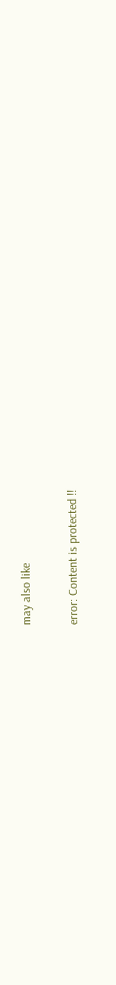may also like

error: Content is protected !!